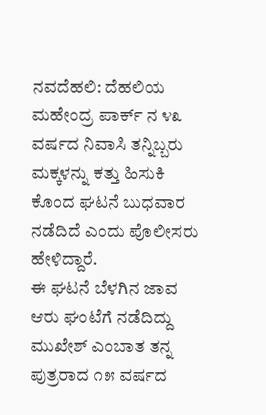ನವದೆಹಲಿ: ದೆಹಲಿಯ ಮಹೇಂದ್ರ ಪಾರ್ಕ್ ನ ೪೩ ವರ್ಷದ ನಿವಾಸಿ ತನ್ನಿಬ್ಬರು ಮಕ್ಕಳನ್ನು ಕತ್ತು ಹಿಸುಕಿ ಕೊಂದ ಘಟನೆ ಬುಧವಾರ ನಡೆದಿದೆ ಎಂದು ಪೊಲೀಸರು ಹೇಳಿದ್ದಾರೆ.
ಈ ಘಟನೆ ಬೆಳಗಿನ ಜಾವ ಆರು ಘಂಟೆಗೆ ನಡೆದಿದ್ದು ಮುಖೇಶ್ ಎಂಬಾತ ತನ್ನ ಪುತ್ರರಾದ ೧೫ ವರ್ಷದ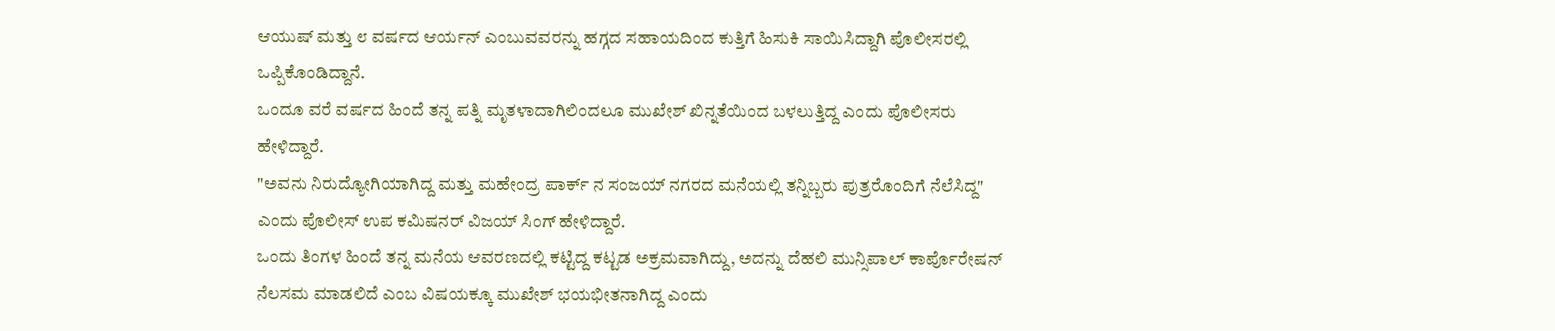ಆಯುಷ್ ಮತ್ತು ೮ ವರ್ಷದ ಆರ್ಯನ್ ಎಂಬುವವರನ್ನು ಹಗ್ಗದ ಸಹಾಯದಿಂದ ಕುತ್ತಿಗೆ ಹಿಸುಕಿ ಸಾಯಿಸಿದ್ದಾಗಿ ಪೊಲೀಸರಲ್ಲಿ ಒಪ್ಪಿಕೊಂಡಿದ್ದಾನೆ.
ಒಂದೂ ವರೆ ವರ್ಷದ ಹಿಂದೆ ತನ್ನ ಪತ್ನಿ ಮೃತಳಾದಾಗಿಲಿಂದಲೂ ಮುಖೇಶ್ ಖಿನ್ನತೆಯಿಂದ ಬಳಲುತ್ತಿದ್ದ ಎಂದು ಪೊಲೀಸರು ಹೇಳಿದ್ದಾರೆ.
"ಅವನು ನಿರುದ್ಯೋಗಿಯಾಗಿದ್ದ ಮತ್ತು ಮಹೇಂದ್ರ ಪಾರ್ಕ್ ನ ಸಂಜಯ್ ನಗರದ ಮನೆಯಲ್ಲಿ ತನ್ನಿಬ್ಬರು ಪುತ್ರರೊಂದಿಗೆ ನೆಲೆಸಿದ್ದ" ಎಂದು ಪೊಲೀಸ್ ಉಪ ಕಮಿಷನರ್ ವಿಜಯ್ ಸಿಂಗ್ ಹೇಳಿದ್ದಾರೆ.
ಒಂದು ತಿಂಗಳ ಹಿಂದೆ ತನ್ನ ಮನೆಯ ಆವರಣದಲ್ಲಿ ಕಟ್ಟಿದ್ದ ಕಟ್ಟಡ ಅಕ್ರಮವಾಗಿದ್ದು, ಅದನ್ನು ದೆಹಲಿ ಮುನ್ಸಿಪಾಲ್ ಕಾರ್ಪೊರೇಷನ್ ನೆಲಸಮ ಮಾಡಲಿದೆ ಎಂಬ ವಿಷಯಕ್ಕೂ ಮುಖೇಶ್ ಭಯಭೀತನಾಗಿದ್ದ ಎಂದು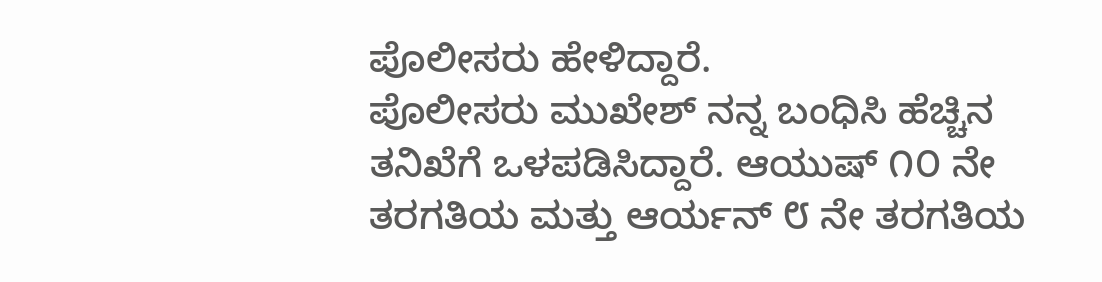ಪೊಲೀಸರು ಹೇಳಿದ್ದಾರೆ.
ಪೊಲೀಸರು ಮುಖೇಶ್ ನನ್ನ ಬಂಧಿಸಿ ಹೆಚ್ಚಿನ ತನಿಖೆಗೆ ಒಳಪಡಿಸಿದ್ದಾರೆ. ಆಯುಷ್ ೧೦ ನೇ ತರಗತಿಯ ಮತ್ತು ಆರ್ಯನ್ ೮ ನೇ ತರಗತಿಯ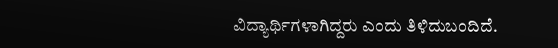ವಿದ್ಯಾರ್ಥಿಗಳಾಗಿದ್ದರು ಎಂದು ತಿಳಿದುಬಂದಿದೆ.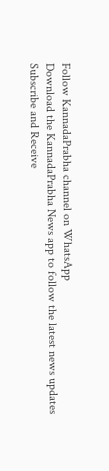Follow KannadaPrabha channel on WhatsApp
Download the KannadaPrabha News app to follow the latest news updates
Subscribe and Receive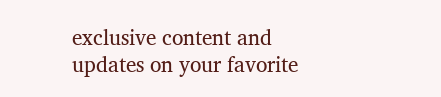exclusive content and updates on your favorite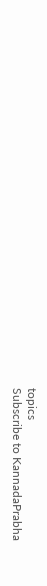topics
Subscribe to KannadaPrabha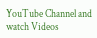YouTube Channel and watch Videos